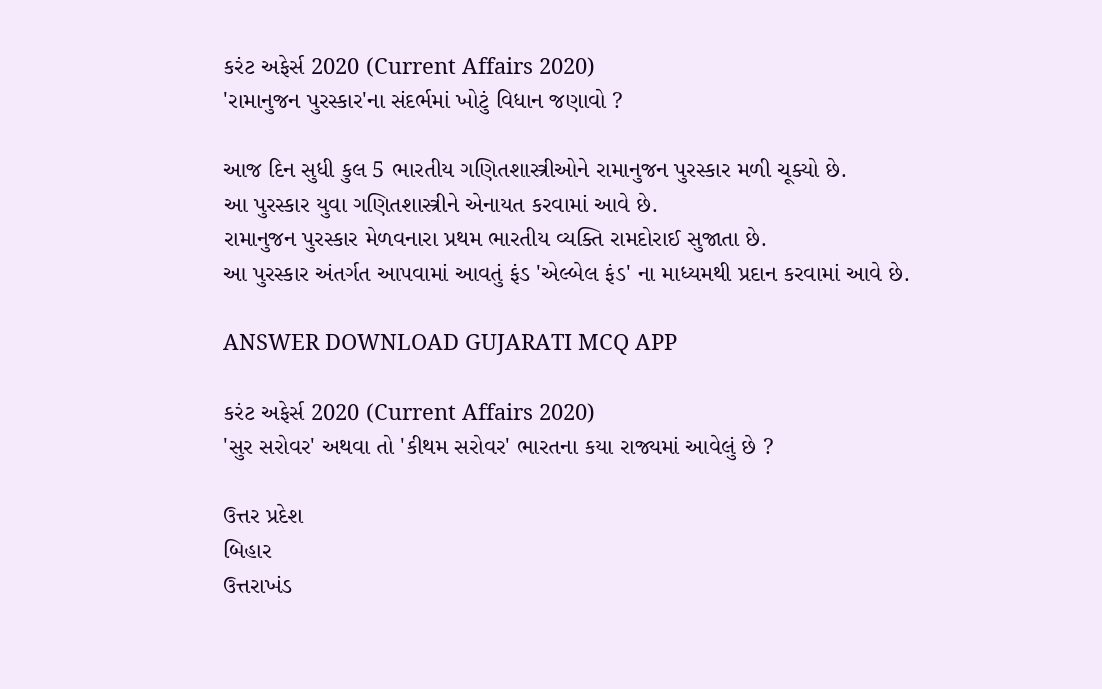કરંટ અફેર્સ 2020 (Current Affairs 2020)
'રામાનુજન પુરસ્કાર'ના સંદર્ભમાં ખોટું વિધાન જણાવો ?

આજ દિન સુધી કુલ 5 ભારતીય ગણિતશાસ્ત્રીઓને રામાનુજન પુરસ્કાર મળી ચૂક્યો છે.
આ પુરસ્કાર યુવા ગણિતશાસ્ત્રીને એનાયત કરવામાં આવે છે.
રામાનુજન પુરસ્કાર મેળવનારા પ્રથમ ભારતીય વ્યક્તિ રામદોરાઈ સુજાતા છે.
આ પુરસ્કાર અંતર્ગત આપવામાં આવતું ફંડ 'એલ્બેલ ફંડ' ના માધ્યમથી પ્રદાન કરવામાં આવે છે.

ANSWER DOWNLOAD GUJARATI MCQ APP

કરંટ અફેર્સ 2020 (Current Affairs 2020)
'સુર સરોવર' અથવા તો 'કીથમ સરોવર' ભારતના કયા રાજ્યમાં આવેલું છે ?

ઉત્તર પ્રદેશ
બિહાર
ઉત્તરાખંડ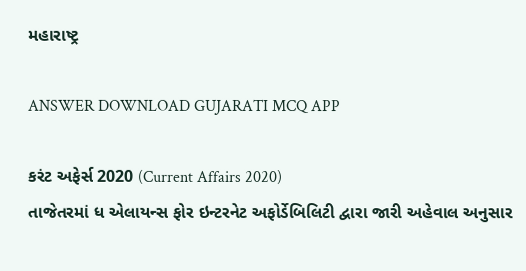મહારાષ્ટ્ર

ANSWER DOWNLOAD GUJARATI MCQ APP

કરંટ અફેર્સ 2020 (Current Affairs 2020)
તાજેતરમાં ધ એલાયન્સ ફોર ઇન્ટરનેટ અફોર્ડેબિલિટી દ્વારા જારી અહેવાલ અનુસાર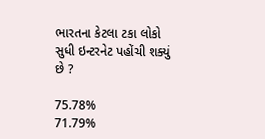ભારતના કેટલા ટકા લોકો સુધી ઇન્ટરનેટ પહોંચી શક્યું છે ?

75.78%
71.79%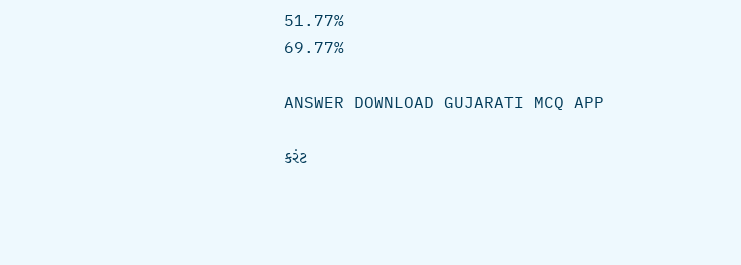51.77%
69.77%

ANSWER DOWNLOAD GUJARATI MCQ APP

કરંટ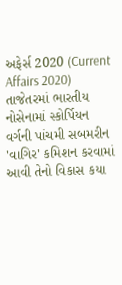અફેર્સ 2020 (Current Affairs 2020)
તાજેતરમાં ભારતીય નોસેનામાં સ્કોર્પિયન વર્ગની પાંચમી સબમરીન 'વાગિર' કમિશન કરવામાં આવી તેનો વિકાસ કયા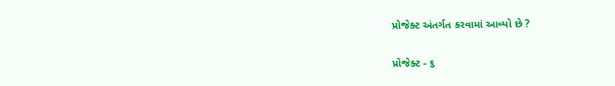પ્રોજેક્ટ અંતર્ગત કરવામાં આવ્યો છે ?

પ્રોજેક્ટ - ૬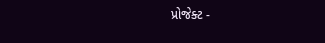પ્રોજેક્ટ -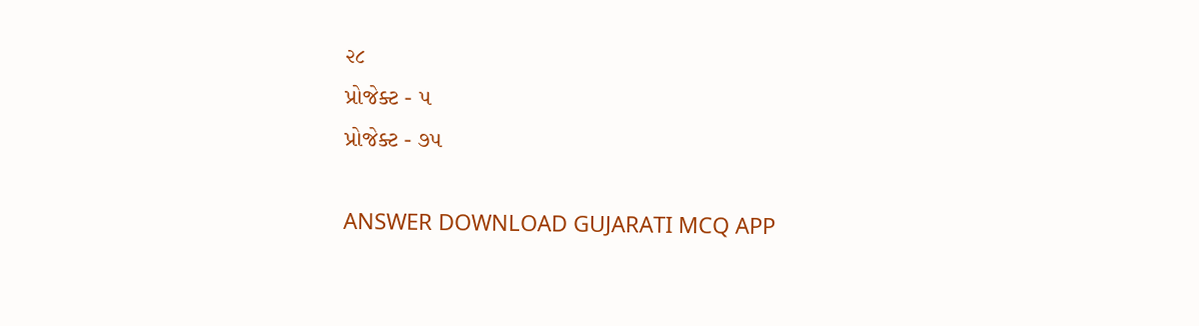૨૮
પ્રોજેક્ટ - ૫
પ્રોજેક્ટ - ૭૫

ANSWER DOWNLOAD GUJARATI MCQ APP